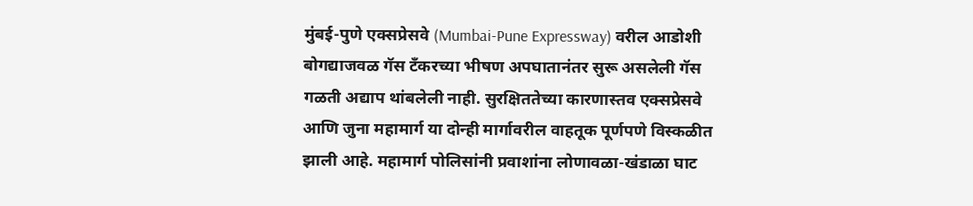मुंबई-पुणे एक्सप्रेसवे (Mumbai-Pune Expressway) वरील आडोशी बोगद्याजवळ गॅस टँकरच्या भीषण अपघातानंतर सुरू असलेली गॅस गळती अद्याप थांबलेली नाही. सुरक्षिततेच्या कारणास्तव एक्सप्रेसवे आणि जुना महामार्ग या दोन्ही मार्गावरील वाहतूक पूर्णपणे विस्कळीत झाली आहे. महामार्ग पोलिसांनी प्रवाशांना लोणावळा-खंडाळा घाट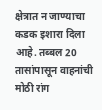क्षेत्रात न जाण्याचा कडक इशारा दिला आहे. तब्बल 20 तासांपासून वाहनांची मोठी रांग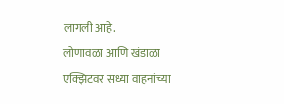लागली आहे.
लोणावळा आणि खंडाळा एक्झिटवर सध्या वाहनांच्या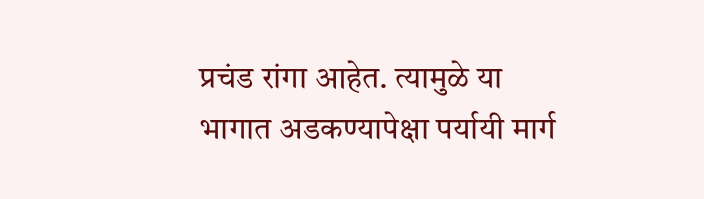प्रचंड रांगा आहेत. त्यामुळे या भागात अडकण्यापेक्षा पर्यायी मार्ग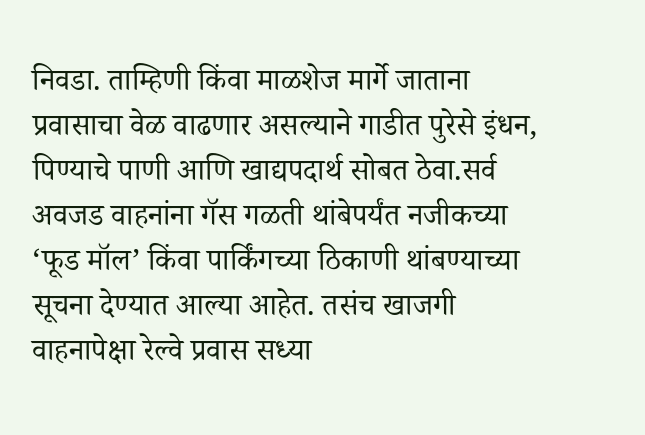निवडा. ताम्हिणी किंवा माळशेज मार्गे जाताना प्रवासाचा वेळ वाढणार असल्याने गाडीत पुरेसे इंधन, पिण्याचे पाणी आणि खाद्यपदार्थ सोबत ठेवा.सर्व अवजड वाहनांना गॅस गळती थांबेपर्यंत नजीकच्या ‘फूड मॉल’ किंवा पार्किंगच्या ठिकाणी थांबण्याच्या सूचना देण्यात आल्या आहेत. तसंच खाजगी वाहनापेक्षा रेल्वे प्रवास सध्या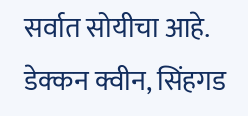सर्वात सोयीचा आहे. डेक्कन क्वीन, सिंहगड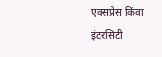एक्सप्रेस किंवा इंटरसिटी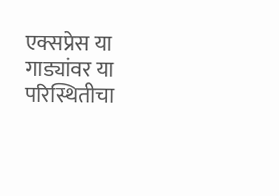एक्सप्रेस या गाड्यांवर या परिस्थितीचा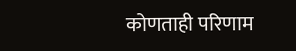कोणताही परिणाम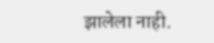झालेला नाही.